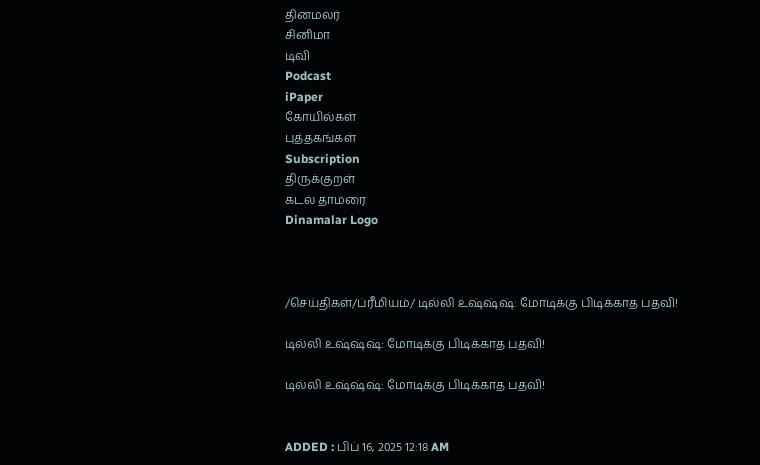தினமலர்
சினிமா
டிவி
Podcast
iPaper
கோயில்கள்
புத்தகங்கள்
Subscription
திருக்குறள்
கடல் தாமரை
Dinamalar Logo



/செய்திகள்/ப்ரீமியம்/ டில்லி உஷ்ஷ்ஷ்: மோடிக்கு பிடிக்காத பதவி!

டில்லி உஷ்ஷ்ஷ்: மோடிக்கு பிடிக்காத பதவி!

டில்லி உஷ்ஷ்ஷ்: மோடிக்கு பிடிக்காத பதவி!


ADDED : பிப் 16, 2025 12:18 AM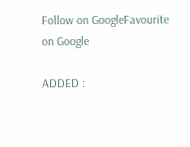Follow on GoogleFavourite on Google

ADDED :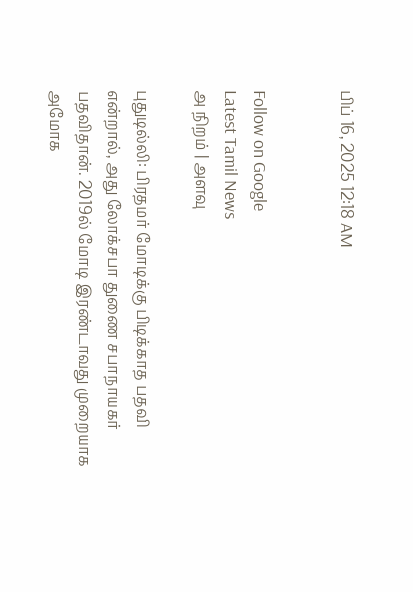பிப் 16, 2025 12:18 AM


Follow on Google
Latest Tamil News
அ நிறம் | அளவு

புதுடில்லி: பிரதமர் மோடிக்கு பிடிக்காத பதவி என்றால், அது லோக்சபா துணை சபாநாயகர் பதவிதான். 2019ல் மோடி இரண்டாவது முறையாக அமோக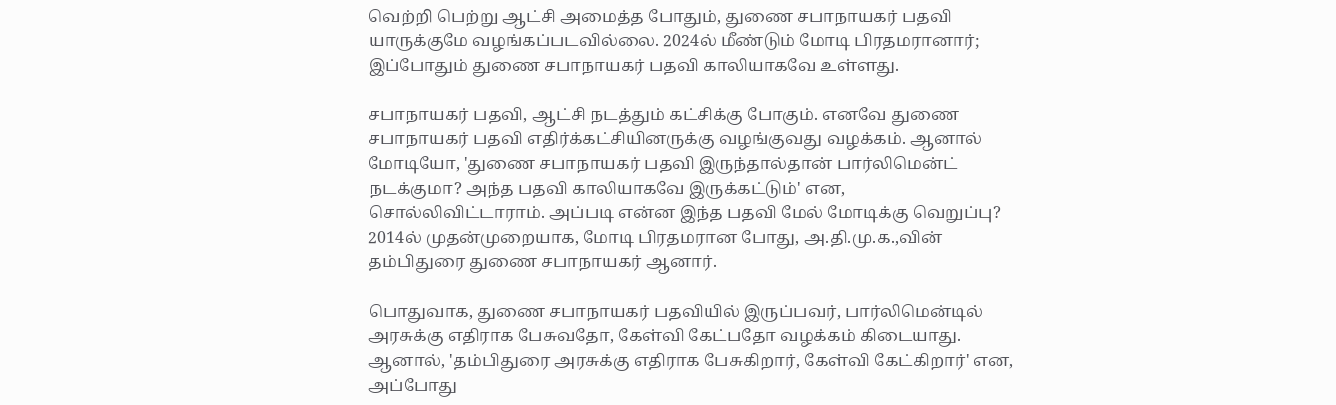வெற்றி பெற்று ஆட்சி அமைத்த போதும், துணை சபாநாயகர் பதவி யாருக்குமே வழங்கப்படவில்லை. 2024ல் மீண்டும் மோடி பிரதமரானார்; இப்போதும் துணை சபாநாயகர் பதவி காலியாகவே உள்ளது.

சபாநாயகர் பதவி, ஆட்சி நடத்தும் கட்சிக்கு போகும். எனவே துணை சபாநாயகர் பதவி எதிர்க்கட்சியினருக்கு வழங்குவது வழக்கம். ஆனால் மோடியோ, 'துணை சபாநாயகர் பதவி இருந்தால்தான் பார்லிமென்ட் நடக்குமா? அந்த பதவி காலியாகவே இருக்கட்டும்' என, சொல்லிவிட்டாராம். அப்படி என்ன இந்த பதவி மேல் மோடிக்கு வெறுப்பு? 2014ல் முதன்முறையாக, மோடி பிரதமரான போது, அ.தி.மு.க.,வின் தம்பிதுரை துணை சபாநாயகர் ஆனார்.

பொதுவாக, துணை சபாநாயகர் பதவியில் இருப்பவர், பார்லிமென்டில் அரசுக்கு எதிராக பேசுவதோ, கேள்வி கேட்பதோ வழக்கம் கிடையாது. ஆனால், 'தம்பிதுரை அரசுக்கு எதிராக பேசுகிறார், கேள்வி கேட்கிறார்' என, அப்போது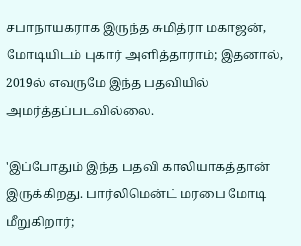சபாநாயகராக இருந்த சுமித்ரா மகாஜன், மோடியிடம் புகார் அளித்தாராம்; இதனால், 2019ல் எவருமே இந்த பதவியில் அமர்த்தப்படவில்லை.

'இப்போதும் இந்த பதவி காலியாகத்தான் இருக்கிறது. பார்லிமென்ட் மரபை மோடி மீறுகிறார்;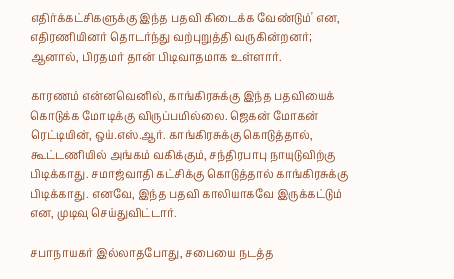எதிர்க்கட்சிகளுக்கு இந்த பதவி கிடைக்க வேண்டும்' என, எதிரணியினர் தொடர்ந்து வற்புறுத்தி வருகின்றனர்; ஆனால், பிரதமர் தான் பிடிவாதமாக உள்ளார்.

காரணம் என்னவெனில், காங்கிரசுக்கு இந்த பதவியைக் கொடுக்க மோடிக்கு விருப்பமில்லை. ஜெகன் மோகன் ரெட்டியின், ஒய்.எஸ்.ஆர். காங்கிரசுக்கு கொடுத்தால், கூட்டணியில் அங்கம் வகிக்கும், சந்திரபாபு நாயுடுவிற்கு பிடிக்காது. சமாஜ்வாதி கட்சிக்கு கொடுத்தால் காங்கிரசுக்கு பிடிக்காது. எனவே, இந்த பதவி காலியாகவே இருக்கட்டும் என, முடிவு செய்துவிட்டார்.

சபாநாயகர் இல்லாதபோது, சபையை நடத்த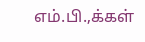எம்.பி.,க்கள்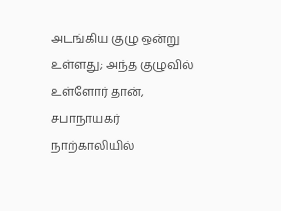அடங்கிய குழு ஒன்று உள்ளது; அந்த குழுவில் உள்ளோர் தான், சபாநாயகர் நாற்காலியில்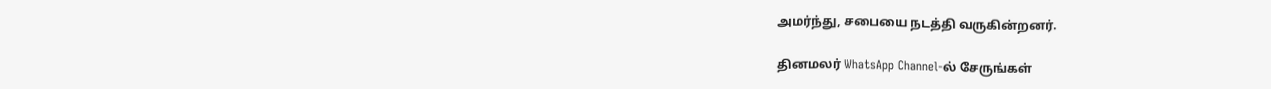அமர்ந்து, சபையை நடத்தி வருகின்றனர்.

தினமலர் WhatsApp Channel-ல் சேருங்கள்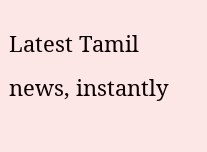Latest Tamil news, instantly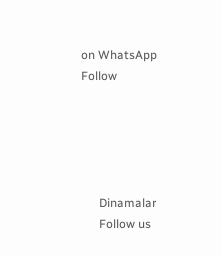on WhatsApp
Follow





      Dinamalar
      Follow us